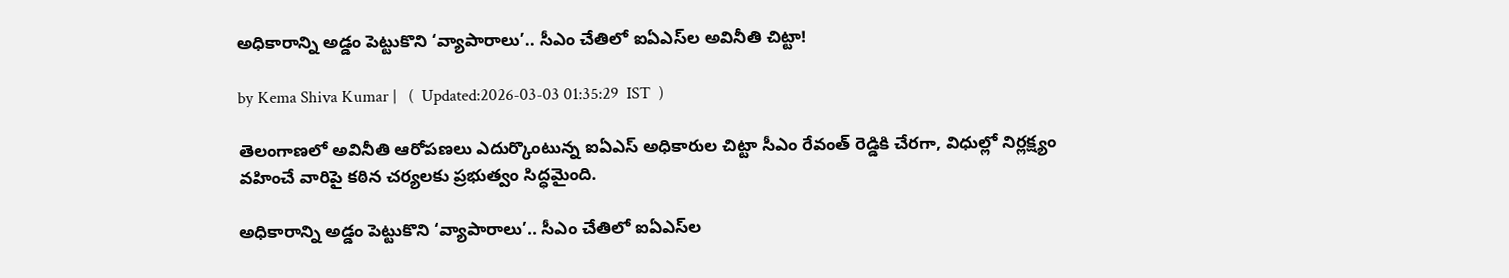అధికారాన్ని అడ్డం పెట్టుకొని ‘వ్యాపారాలు’.. సీఎం చేతిలో ఐఏఎస్‌ల అవినీతి చిట్టా!

by Kema Shiva Kumar |   (  Updated:2026-03-03 01:35:29  IST  )

తెలంగాణలో అవినీతి ఆరోపణలు ఎదుర్కొంటున్న ఐఏఎస్ అధికారుల చిట్టా సీఎం రేవంత్ రెడ్డికి చేరగా, విధుల్లో నిర్లక్ష్యం వహించే వారిపై కఠిన చర్యలకు ప్రభుత్వం సిద్ధమైంది.

అధికారాన్ని అడ్డం పెట్టుకొని ‘వ్యాపారాలు’.. సీఎం చేతిలో ఐఏఎస్‌ల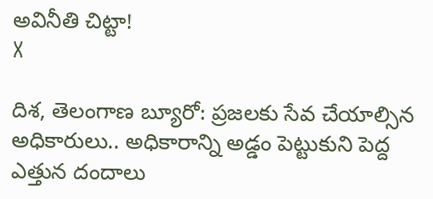అవినీతి చిట్టా!
X

దిశ, తెలంగాణ బ్యూరో: ప్రజలకు సేవ చేయాల్సిన అధికారులు.. అధికారాన్ని అడ్డం పెట్టుకుని పెద్ద ఎత్తున దందాలు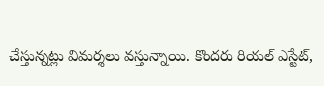చేస్తున్నట్లు విమర్శలు వస్తున్నాయి. కొందరు రియల్ ఎస్టేట్,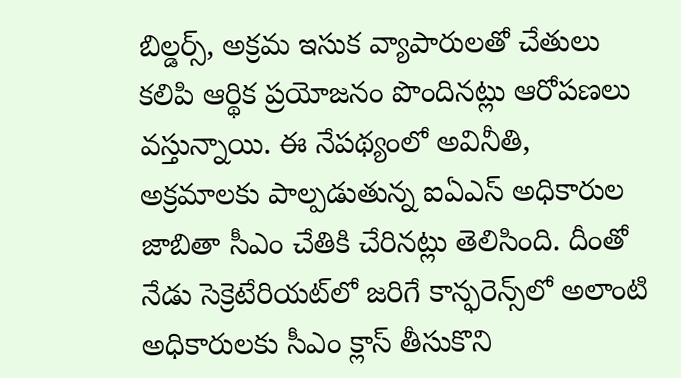బిల్డర్స్, అక్రమ ఇసుక వ్యాపారులతో చేతులు కలిపి ఆర్థిక ప్రయోజనం పొందినట్లు ఆరోపణలు వస్తున్నాయి. ఈ నేపథ్యంలో అవినీతి, అక్రమాలకు పాల్పడుతున్న ఐఏఎస్ అధికారుల జాబితా సీఎం చేతికి చేరినట్లు తెలిసింది. దీంతో నేడు సెక్రెటేరియట్‌లో జరిగే కాన్ఫరెన్స్‌లో అలాంటి అధికారులకు సీఎం క్లాస్ తీసుకొని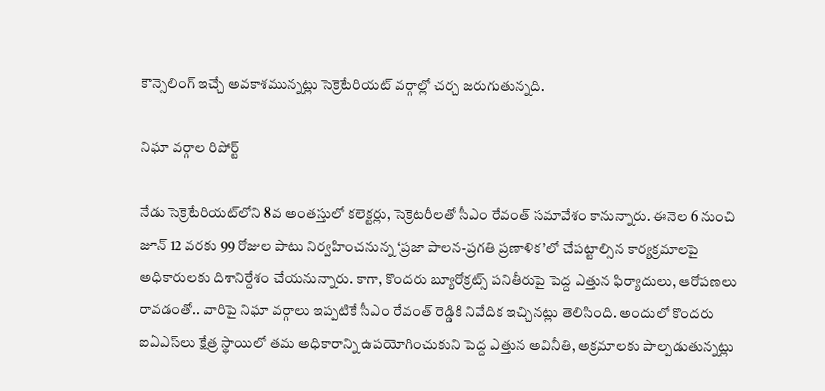కౌన్సెలింగ్ ఇచ్చే అవకాశమున్నట్లు సెక్రెటేరియట్ వర్గాల్లో చర్చ జరుగుతున్నది.

నిఘా వర్గాల రిపోర్ట్

నేడు సెక్రెటేరియట్‌లోని 8వ అంతస్తులో కలెక్టర్లు, సెక్రెటరీలతో సీఎం రేవంత్ సమావేశం కానున్నారు. ఈనెల 6 నుంచి జూన్ 12 వరకు 99 రోజుల పాటు నిర్వహించనున్న ‘ప్రజా పాలన-ప్రగతి ప్రణాళిక’లో చేపట్టాల్సిన కార్యక్రమాలపై అధికారులకు దిశానిర్దేశం చేయనున్నారు. కాగా, కొందరు బ్యూరోక్రట్స్ పనితీరుపై పెద్ద ఎత్తున ఫిర్యాదులు, ఆరోపణలు రావడంతో.. వారిపై నిఘా వర్గాలు ఇప్పటికే సీఎం రేవంత్ రెడ్డికి నివేదిక ఇచ్చినట్లు తెలిసింది. అందులో కొందరు ఐఏఎస్‌లు క్షేత్ర స్థాయిలో తమ అధికారాన్ని ఉపయోగించుకుని పెద్ద ఎత్తున అవినీతి, అక్రమాలకు పాల్పడుతున్నట్లు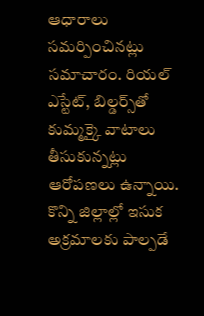ఆధారాలు సమర్పించినట్లు సమాచారం. రియల్ ఎస్టేట్, బిల్డర్స్‌తో కుమ్మక్కై వాటాలు తీసుకున్నట్లు ఆరోపణలు ఉన్నాయి. కొన్ని జిల్లాల్లో ఇసుక అక్రమాలకు పాల్పడే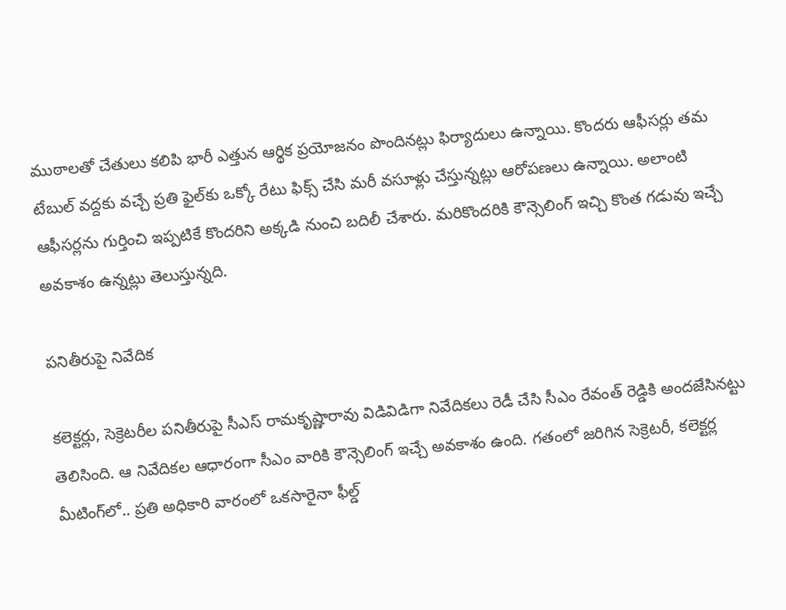ముఠాలతో చేతులు కలిపి భారీ ఎత్తున ఆర్థిక ప్రయోజనం పొందినట్లు ఫిర్యాదులు ఉన్నాయి. కొందరు ఆఫీసర్లు తమ టేబుల్ వద్దకు వచ్చే ప్రతి ఫైల్‌కు ఒక్కో రేటు ఫిక్స్ చేసి మరీ వసూళ్లు చేస్తున్నట్లు ఆరోపణలు ఉన్నాయి. అలాంటి ఆఫీసర్లను గుర్తించి ఇప్పటికే కొందరిని అక్కడి నుంచి బదిలీ చేశారు. మరికొందరికి కౌన్సెలింగ్ ఇచ్చి కొంత గడువు ఇచ్చే అవకాశం ఉన్నట్లు తెలుస్తున్నది.

పనితీరుపై నివేదిక

కలెక్టర్లు, సెక్రెటరీల పనితీరుపై సీఎస్ రామకృష్ణారావు విడివిడిగా నివేదికలు రెడీ చేసి సీఎం రేవంత్ రెడ్డికి అందజేసినట్టు తెలిసింది. ఆ నివేదికల ఆధారంగా సీఎం వారికి కౌన్సెలింగ్ ఇచ్చే అవకాశం ఉంది. గతంలో జరిగిన సెక్రెటరీ, కలెక్టర్ల మీటింగ్‌లో.. ప్రతి అధికారి వారంలో ఒకసారైనా ఫీల్డ్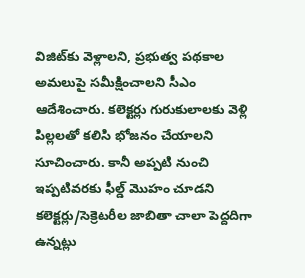విజిట్‌కు వెళ్లాలని, ప్రభుత్వ పథకాల అమలుపై సమీక్షించాలని సీఎం ఆదేశించారు. కలెక్టర్లు గురుకులాలకు వెళ్లి పిల్లలతో కలిసి భోజనం చేయాలని సూచించారు. కానీ అప్పటి నుంచి ఇప్పటివరకు ఫీల్డ్ మొహం చూడని కలెక్టర్లు/సెక్రెటరీల జాబితా చాలా పెద్దదిగా ఉన్నట్లు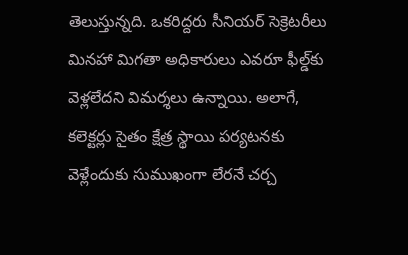తెలుస్తున్నది. ఒకరిద్దరు సీనియర్ సెక్రెటరీలు మినహా మిగతా అధికారులు ఎవరూ ఫీల్డ్‌కు వెళ్లలేదని విమర్శలు ఉన్నాయి. అలాగే, కలెక్టర్లు సైతం క్షేత్ర స్థాయి పర్యటనకు వెళ్లేందుకు సుముఖంగా లేరనే చర్చ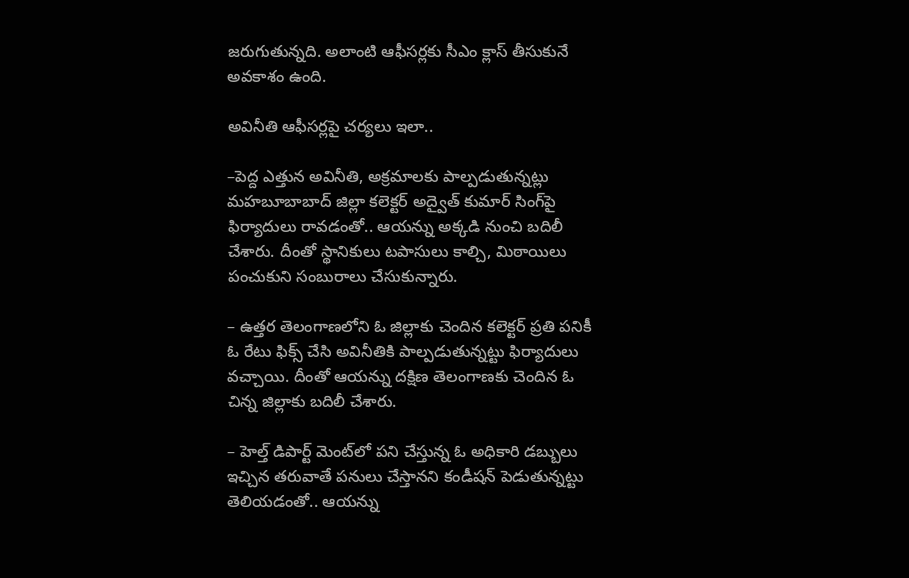జరుగుతున్నది. అలాంటి ఆఫీసర్లకు సీఎం క్లాస్ తీసుకునే అవకాశం ఉంది.

అవినీతి ఆఫీసర్లపై చర్యలు ఇలా..

–పెద్ద ఎత్తున అవినీతి, అక్రమాలకు పాల్పడుతున్నట్లు మహబూబాబాద్ జిల్లా కలెక్టర్ అద్వైత్ కుమార్ సింగ్‌పై ఫిర్యాదులు రావడంతో.. ఆయన్ను అక్కడి నుంచి బదిలీ చేశారు. దీంతో స్థానికులు టపాసులు కాల్చి, మిఠాయిలు పంచుకుని సంబురాలు చేసుకున్నారు.

– ఉత్తర తెలంగాణలోని ఓ జిల్లాకు చెందిన కలెక్టర్ ప్రతి పనికీ ఓ రేటు ఫిక్స్ చేసి అవినీతికి పాల్పడుతున్నట్టు ఫిర్యాదులు వచ్చాయి. దీంతో ఆయన్ను దక్షిణ తెలంగాణకు చెందిన ఓ చిన్న జిల్లాకు బదిలీ చేశారు.

– హెల్త్ డిపార్ట్ మెంట్‌లో పని చేస్తున్న ఓ అధికారి డబ్బులు ఇచ్చిన తరువాతే పనులు చేస్తానని కండీషన్ పెడుతున్నట్టు తెలియడంతో.. ఆయన్ను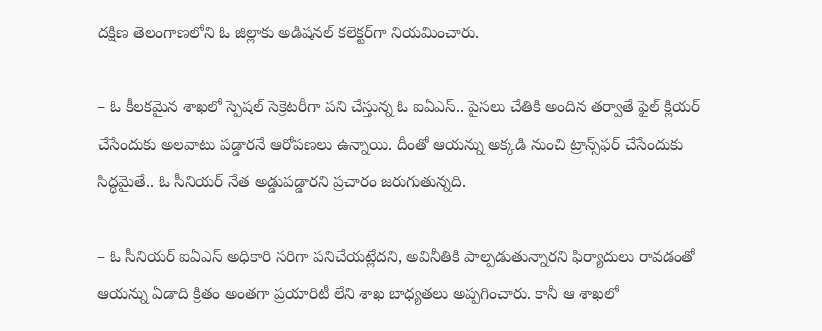దక్షిణ తెలంగాణలోని ఓ జిల్లాకు అడిషనల్ కలెక్టర్‌గా నియమించారు.

– ఓ కీలకమైన శాఖలో స్పెషల్ సెక్రెటరీగా పని చేస్తున్న ఓ ఐఏఎస్.. పైసలు చేతికి అందిన తర్వాతే ఫైల్ క్లియర్ చేసేందుకు అలవాటు పడ్డారనే ఆరోపణలు ఉన్నాయి. దీంతో ఆయన్ను అక్కడి నుంచి ట్రాన్స్‌ఫర్ చేసేందుకు సిద్ధమైతే.. ఓ సీనియర్ నేత అడ్డుపడ్డారని ప్రచారం జరుగుతున్నది.

– ఓ సీనియర్ ఐఏఎస్ అధికారి సరిగా పనిచేయట్లేదని, అవినీతికి పాల్పడుతున్నారని ఫిర్యాదులు రావడంతో ఆయన్ను ఏడాది క్రితం అంతగా ప్రయారిటీ లేని శాఖ బాధ్యతలు అప్పగించారు. కానీ ఆ శాఖలో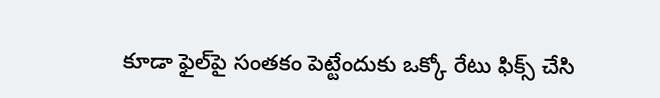కూడా ఫైల్‌పై సంతకం పెట్టేందుకు ఒక్కో రేటు ఫిక్స్ చేసి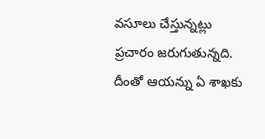వసూలు చేస్తున్నట్లు ప్రచారం జరుగుతున్నది. దీంతో ఆయన్ను ఏ శాఖకు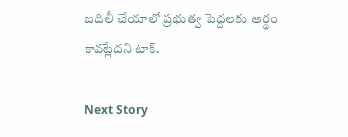బదిలీ చేయాలో ప్రభుత్వ పెద్దలకు అర్థం కావట్లేదని టాక్.

Next Story